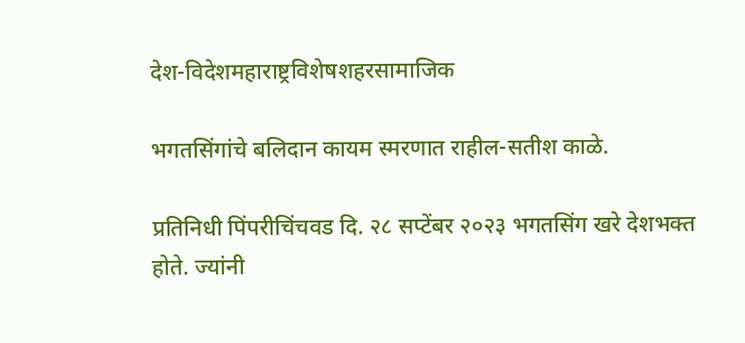देश-विदेशमहाराष्ट्रविशेषशहरसामाजिक

भगतसिंगांचे बलिदान कायम स्मरणात राहील-सतीश काळे.

प्रतिनिधी पिंपरीचिंचवड दि. २८ सप्टेंबर २०२३ भगतसिंग खरे देशभक्त होते. ज्यांनी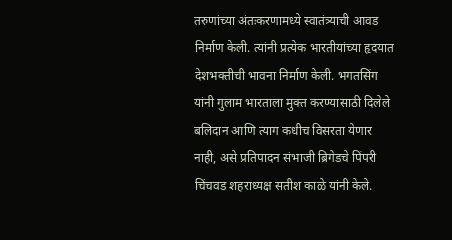तरुणांच्या अंतःकरणामध्ये स्वातंत्र्याची आवड निर्माण केली. त्यांनी प्रत्येक भारतीयांच्या हृदयात देशभक्तीची भावना निर्माण केली. भगतसिंग यांनी गुलाम भारताला मुक्त करण्यासाठी दिलेले बलिदान आणि त्याग कधीच विसरता येणार नाही, असे प्रतिपादन संभाजी ब्रिगेडचे पिंपरी चिंचवड शहराध्यक्ष सतीश काळे यांनी केले.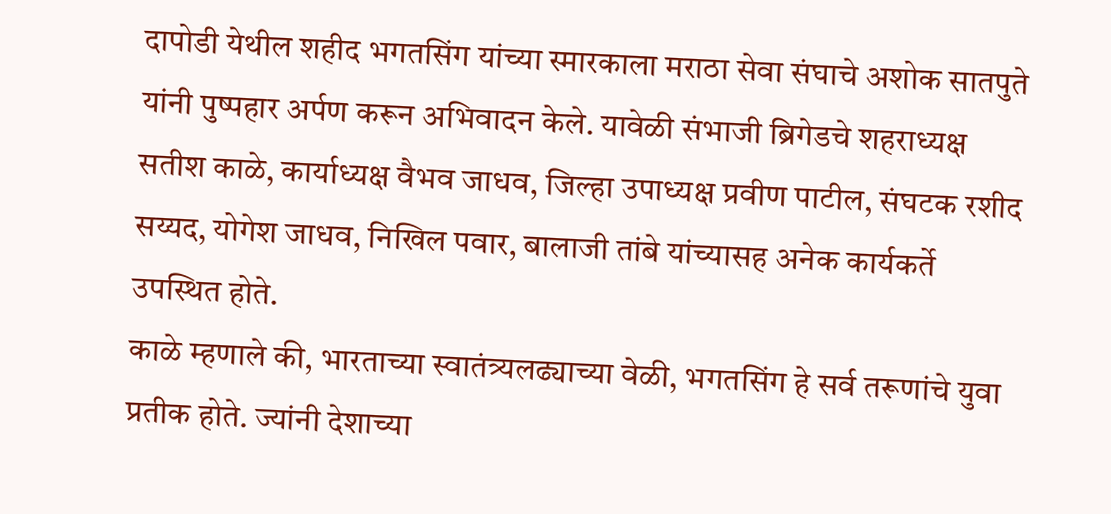दापोडी येथील शहीद भगतसिंग यांच्या स्मारकाला मराठा सेवा संघाचे अशोक सातपुते यांनी पुष्पहार अर्पण करून अभिवादन केले. यावेळी संभाजी ब्रिगेडचे शहराध्यक्ष सतीश काळे, कार्याध्यक्ष वैभव जाधव, जिल्हा उपाध्यक्ष प्रवीण पाटील, संघटक रशीद सय्यद, योगेश जाधव, निखिल पवार, बालाजी तांबे यांच्यासह अनेक कार्यकर्ते उपस्थित होते.
काळे म्हणाले की, भारताच्या स्वातंत्र्यलढ्याच्या वेळी, भगतसिंग हे सर्व तरूणांचे युवा प्रतीक होते. ज्यांनी देशाच्या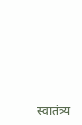स्वातंत्र्य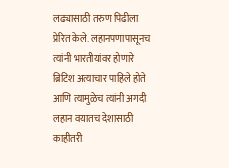लढ्यासाठी तरुण पिढीला प्रेरित केले. लहानपणापासूनच त्यांनी भारतीयांवर होणारे ब्रिटिश अत्याचार पाहिले होते आणि त्यामुळेच त्यांनी अगदी लहान वयातच देशासाठी काहीतरी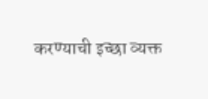करण्याची इच्छा व्यक्त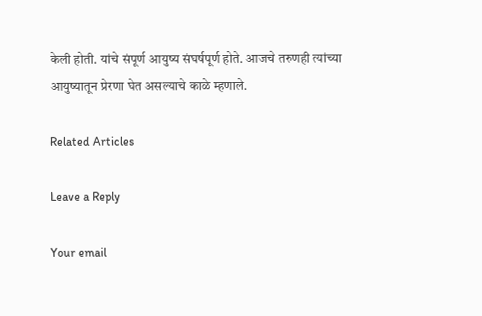केली होती. यांचे संपूर्ण आयुष्य संघर्षपूर्ण होते. आजचे तरुणही त्यांच्या आयुष्यातून प्रेरणा घेत असल्याचे काळे म्हणाले.

Related Articles

Leave a Reply

Your email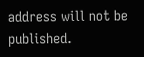address will not be published.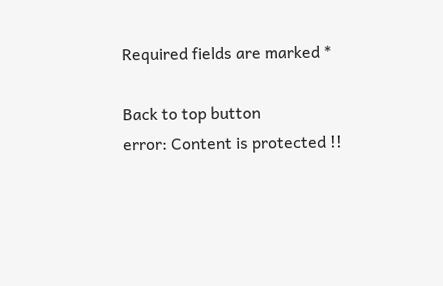Required fields are marked *

Back to top button
error: Content is protected !!